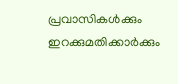പ്രവാസികൾക്കും ഇറക്കുമതിക്കാർക്കും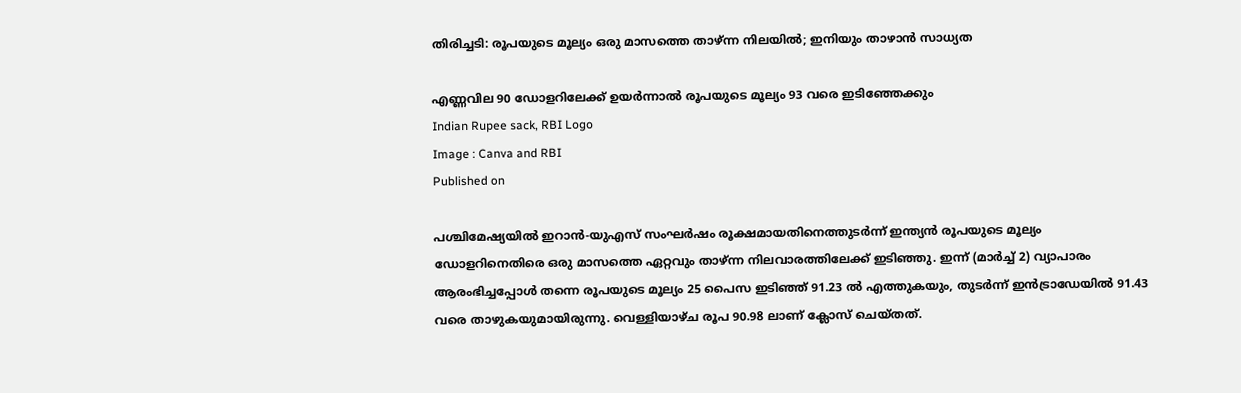തിരിച്ചടി: രൂപയുടെ മൂല്യം ഒരു മാസത്തെ താഴ്ന്ന നിലയിൽ; ഇനിയും താഴാൻ സാധ്യത

എണ്ണവില 90 ഡോളറിലേക്ക് ഉയർന്നാൽ രൂപയുടെ മൂല്യം 93 വരെ ഇടിഞ്ഞേക്കും
Indian Rupee sack, RBI Logo
Image : Canva and RBI
Published on

പശ്ചിമേഷ്യയിൽ ഇറാൻ-യുഎസ് സംഘർഷം രൂക്ഷമായതിനെത്തുടർന്ന് ഇന്ത്യൻ രൂപയുടെ മൂല്യം ഡോളറിനെതിരെ ഒരു മാസത്തെ ഏറ്റവും താഴ്ന്ന നിലവാരത്തിലേക്ക് ഇടിഞ്ഞു. ഇന്ന് (മാർച്ച് 2) വ്യാപാരം ആരംഭിച്ചപ്പോൾ തന്നെ രൂപയുടെ മൂല്യം 25 പൈസ ഇടിഞ്ഞ് 91.23 ൽ എത്തുകയും, തുടർന്ന് ഇൻട്രാഡേയിൽ 91.43 വരെ താഴുകയുമായിരുന്നു. വെള്ളിയാഴ്ച രൂപ 90.98 ലാണ് ക്ലോസ് ചെയ്തത്.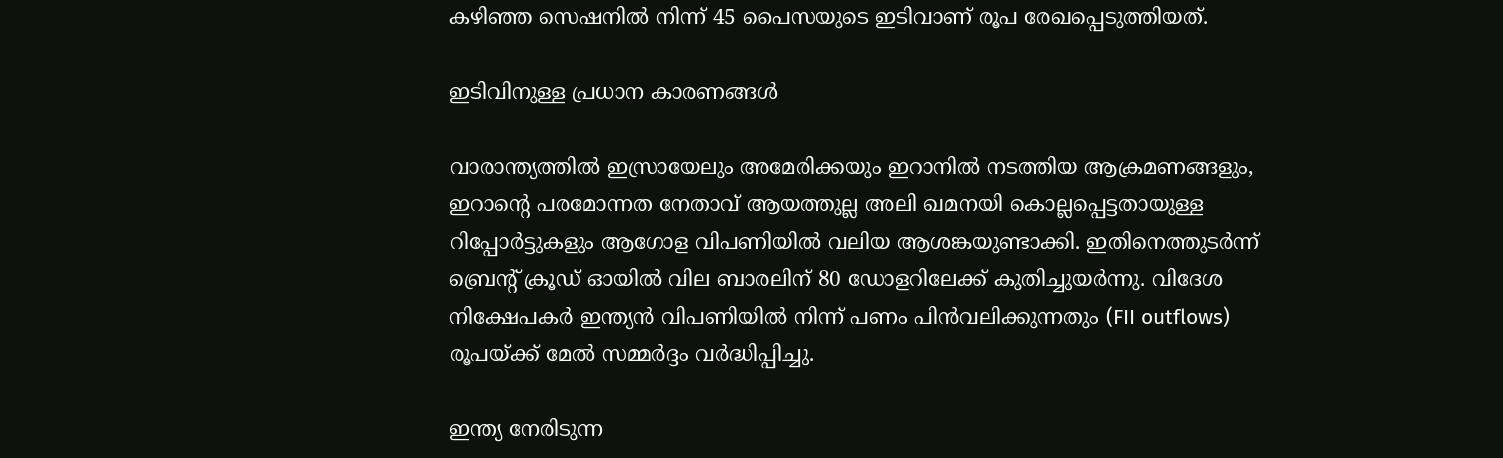കഴിഞ്ഞ സെഷനില്‍ നിന്ന് 45 പൈസയുടെ ഇടിവാണ് രൂപ രേഖപ്പെടുത്തിയത്.

ഇടിവിനുള്ള പ്രധാന കാരണങ്ങൾ

വാരാന്ത്യത്തിൽ ഇസ്രായേലും അമേരിക്കയും ഇറാനിൽ നടത്തിയ ആക്രമണങ്ങളും, ഇറാന്റെ പരമോന്നത നേതാവ് ആയത്തുല്ല അലി ഖമനയി കൊല്ലപ്പെട്ടതായുള്ള റിപ്പോർട്ടുകളും ആഗോള വിപണിയിൽ വലിയ ആശങ്കയുണ്ടാക്കി. ഇതിനെത്തുടർന്ന് ബ്രെന്റ് ക്രൂഡ് ഓയിൽ വില ബാരലിന് 80 ഡോളറിലേക്ക് കുതിച്ചുയർന്നു. വിദേശ നിക്ഷേപകർ ഇന്ത്യൻ വിപണിയിൽ നിന്ന് പണം പിൻവലിക്കുന്നതും (FII outflows) രൂപയ്ക്ക് മേൽ സമ്മർദ്ദം വർദ്ധിപ്പിച്ചു.

ഇന്ത്യ നേരിടുന്ന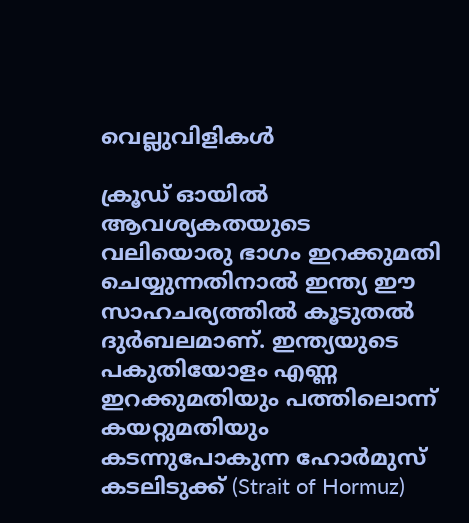വെല്ലുവിളികൾ

ക്രൂഡ് ഓയിൽ ആവശ്യകതയുടെ വലിയൊരു ഭാഗം ഇറക്കുമതി ചെയ്യുന്നതിനാൽ ഇന്ത്യ ഈ സാഹചര്യത്തിൽ കൂടുതൽ ദുർബലമാണ്. ഇന്ത്യയുടെ പകുതിയോളം എണ്ണ ഇറക്കുമതിയും പത്തിലൊന്ന് കയറ്റുമതിയും കടന്നുപോകുന്ന ഹോർമുസ് കടലിടുക്ക് (Strait of Hormuz)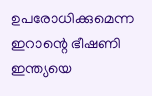ഉപരോധിക്കുമെന്ന ഇറാന്റെ ഭീഷണി ഇന്ത്യയെ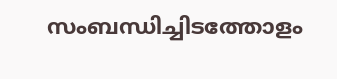സംബന്ധിച്ചിടത്തോളം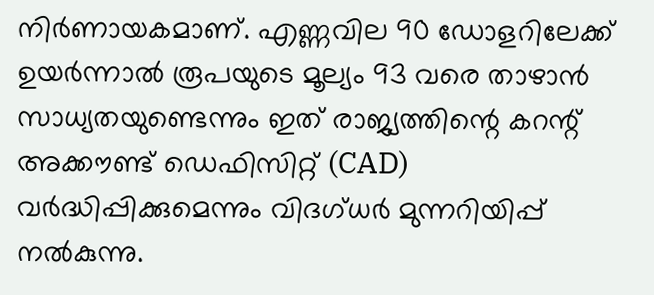നിർണായകമാണ്. എണ്ണവില 90 ഡോളറിലേക്ക് ഉയർന്നാൽ രൂപയുടെ മൂല്യം 93 വരെ താഴാൻ സാധ്യതയുണ്ടെന്നും ഇത് രാജ്യത്തിന്റെ കറന്റ് അക്കൗണ്ട് ഡെഫിസിറ്റ് (CAD) വർദ്ധിപ്പിക്കുമെന്നും വിദഗ്ധർ മുന്നറിയിപ്പ് നൽകുന്നു.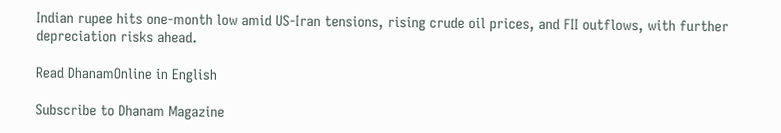Indian rupee hits one-month low amid US-Iran tensions, rising crude oil prices, and FII outflows, with further depreciation risks ahead.

Read DhanamOnline in English

Subscribe to Dhanam Magazine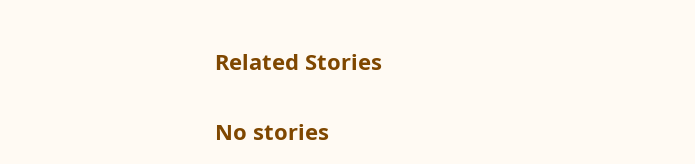Related Stories

No stories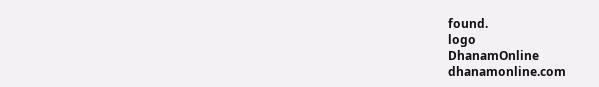found.
logo
DhanamOnline
dhanamonline.com